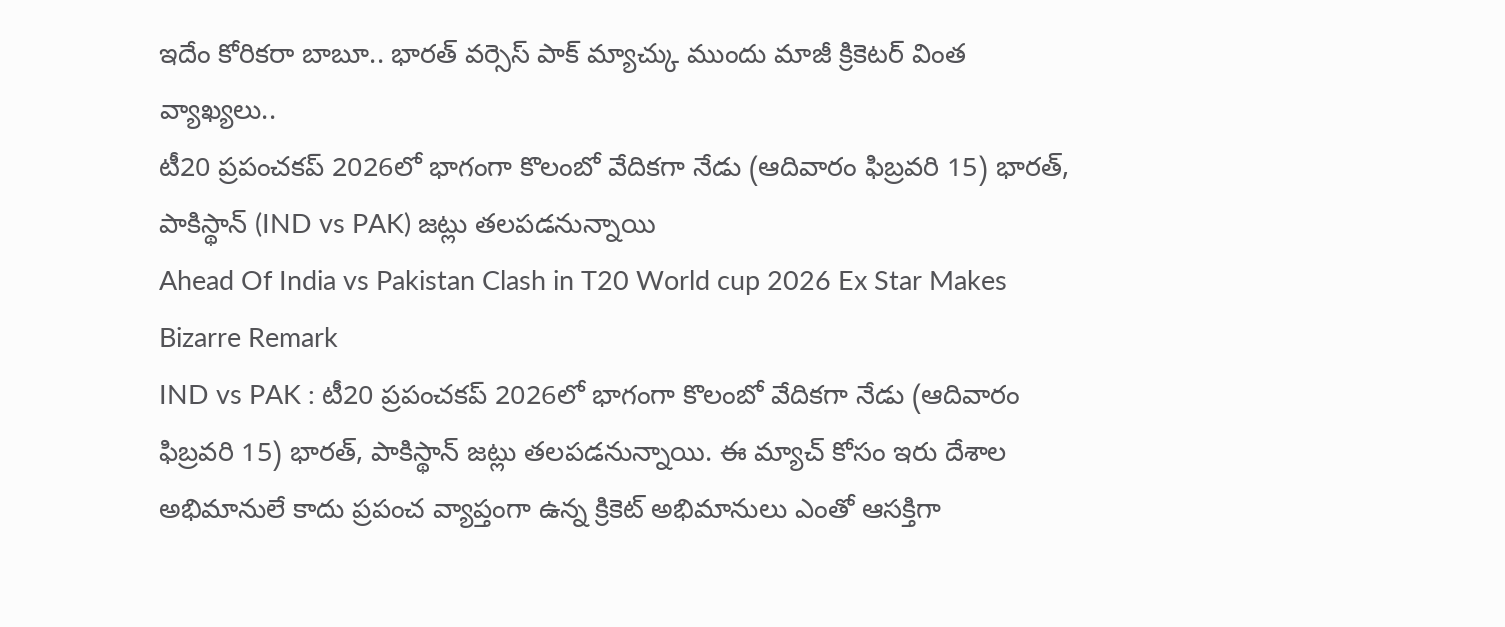ఇదేం కోరికరా బాబూ.. భారత్ వర్సెస్ పాక్ మ్యాచ్కు ముందు మాజీ క్రికెటర్ వింత వ్యాఖ్యలు..
టీ20 ప్రపంచకప్ 2026లో భాగంగా కొలంబో వేదికగా నేడు (ఆదివారం ఫిబ్రవరి 15) భారత్, పాకిస్థాన్ (IND vs PAK) జట్లు తలపడనున్నాయి
Ahead Of India vs Pakistan Clash in T20 World cup 2026 Ex Star Makes Bizarre Remark
IND vs PAK : టీ20 ప్రపంచకప్ 2026లో భాగంగా కొలంబో వేదికగా నేడు (ఆదివారం ఫిబ్రవరి 15) భారత్, పాకిస్థాన్ జట్లు తలపడనున్నాయి. ఈ మ్యాచ్ కోసం ఇరు దేశాల అభిమానులే కాదు ప్రపంచ వ్యాప్తంగా ఉన్న క్రికెట్ అభిమానులు ఎంతో ఆసక్తిగా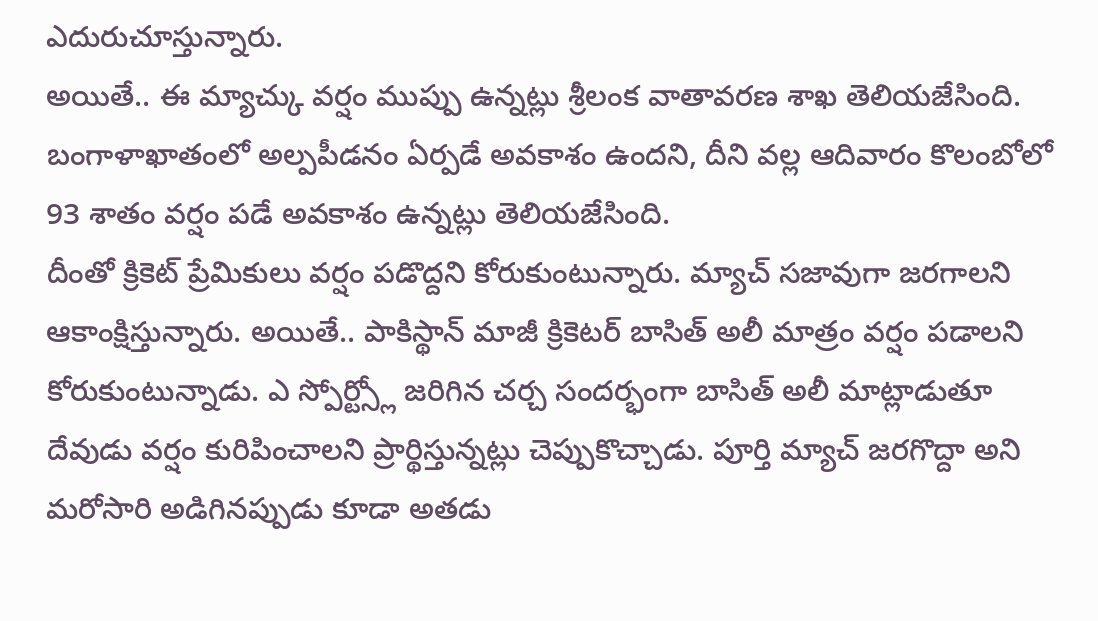ఎదురుచూస్తున్నారు.
అయితే.. ఈ మ్యాచ్కు వర్షం ముప్పు ఉన్నట్లు శ్రీలంక వాతావరణ శాఖ తెలియజేసింది. బంగాళాఖాతంలో అల్పపీడనం ఏర్పడే అవకాశం ఉందని, దీని వల్ల ఆదివారం కొలంబోలో 93 శాతం వర్షం పడే అవకాశం ఉన్నట్లు తెలియజేసింది.
దీంతో క్రికెట్ ప్రేమికులు వర్షం పడొద్దని కోరుకుంటున్నారు. మ్యాచ్ సజావుగా జరగాలని ఆకాంక్షిస్తున్నారు. అయితే.. పాకిస్థాన్ మాజీ క్రికెటర్ బాసిత్ అలీ మాత్రం వర్షం పడాలని కోరుకుంటున్నాడు. ఎ స్పోర్ట్స్లో జరిగిన చర్చ సందర్భంగా బాసిత్ అలీ మాట్లాడుతూ దేవుడు వర్షం కురిపించాలని ప్రార్థిస్తున్నట్లు చెప్పుకొచ్చాడు. పూర్తి మ్యాచ్ జరగొద్దా అని మరోసారి అడిగినప్పుడు కూడా అతడు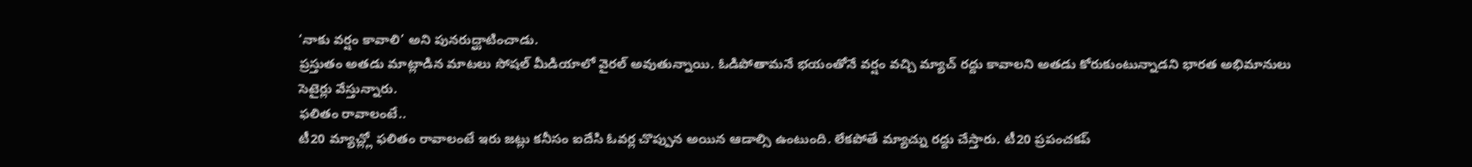‘నాకు వర్షం కావాలి’ అని పునరుద్ఘాటించాడు.
ప్రస్తుతం అతడు మాట్లాడిన మాటలు సోషల్ మీడియాలో వైరల్ అవుతున్నాయి. ఓడిపోతామనే భయంతోనే వర్షం వచ్చి మ్యాచ్ రద్దు కావాలని అతడు కోరుకుంటున్నాడని భారత అభిమానులు సెటైర్లు వేస్తున్నారు.
ఫలితం రావాలంటే..
టీ20 మ్యాచ్ల్లో ఫలితం రావాలంటే ఇరు జట్లు కనీసం ఐదేసి ఓవర్ల చొప్పున అయిన ఆడాల్సి ఉంటుంది. లేకపోతే మ్యాచ్ను రద్దు చేస్తారు. టీ20 ప్రపంచకప్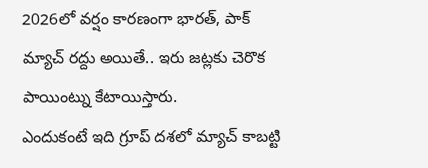2026లో వర్షం కారణంగా భారత్, పాక్ మ్యాచ్ రద్దు అయితే.. ఇరు జట్లకు చెరొక పాయింట్ను కేటాయిస్తారు.
ఎందుకంటే ఇది గ్రూప్ దశలో మ్యాచ్ కాబట్టి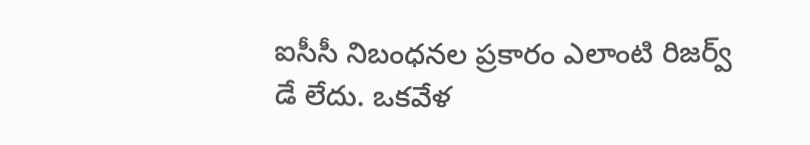ఐసీసీ నిబంధనల ప్రకారం ఎలాంటి రిజర్వ్ డే లేదు. ఒకవేళ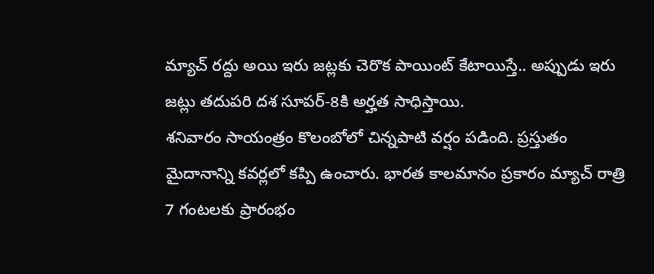మ్యాచ్ రద్దు అయి ఇరు జట్లకు చెరొక పాయింట్ కేటాయిస్తే.. అప్పుడు ఇరు జట్లు తదుపరి దశ సూపర్-8కి అర్హత సాధిస్తాయి.
శనివారం సాయంత్రం కొలంబోలో చిన్నపాటి వర్షం పడింది. ప్రస్తుతం మైదానాన్ని కవర్లలో కప్పి ఉంచారు. భారత కాలమానం ప్రకారం మ్యాచ్ రాత్రి 7 గంటలకు ప్రారంభం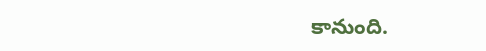కానుంది.